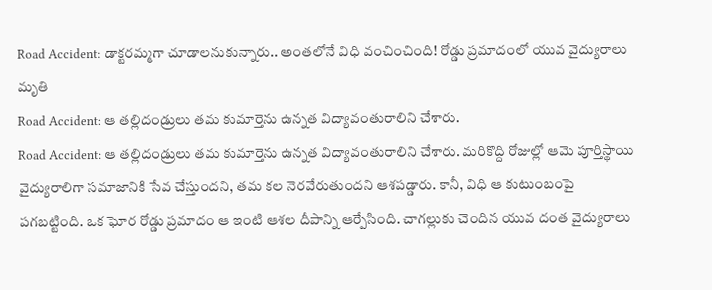Road Accident: డాక్టరమ్మగా చూడాలనుకున్నారు.. అంతలోనే విధి వంచించింది! రోడ్డు ప్రమాదంలో యువ వైద్యురాలు మృతి
Road Accident: ఆ తల్లిదండ్రులు తమ కుమార్తెను ఉన్నత విద్యావంతురాలిని చేశారు.
Road Accident: ఆ తల్లిదండ్రులు తమ కుమార్తెను ఉన్నత విద్యావంతురాలిని చేశారు. మరికొద్ది రోజుల్లో ఆమె పూర్తిస్థాయి వైద్యురాలిగా సమాజానికి సేవ చేస్తుందని, తమ కల నెరవేరుతుందని ఆశపడ్డారు. కానీ, విధి ఆ కుటుంబంపై పగబట్టింది. ఒక ఘోర రోడ్డు ప్రమాదం ఆ ఇంటి ఆశల దీపాన్ని ఆర్పేసింది. చాగల్లుకు చెందిన యువ దంత వైద్యురాలు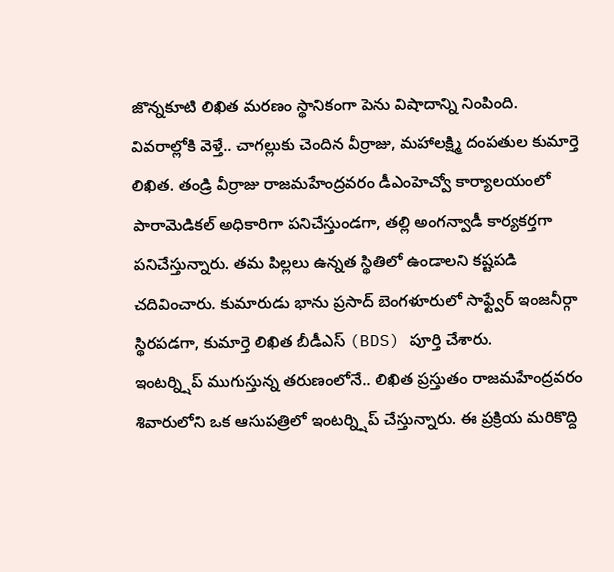జొన్నకూటి లిఖిత మరణం స్థానికంగా పెను విషాదాన్ని నింపింది.
వివరాల్లోకి వెళ్తే.. చాగల్లుకు చెందిన వీర్రాజు, మహాలక్ష్మి దంపతుల కుమార్తె లిఖిత. తండ్రి వీర్రాజు రాజమహేంద్రవరం డీఎంహెచ్వో కార్యాలయంలో పారామెడికల్ అధికారిగా పనిచేస్తుండగా, తల్లి అంగన్వాడీ కార్యకర్తగా పనిచేస్తున్నారు. తమ పిల్లలు ఉన్నత స్థితిలో ఉండాలని కష్టపడి చదివించారు. కుమారుడు భాను ప్రసాద్ బెంగళూరులో సాఫ్ట్వేర్ ఇంజనీర్గా స్థిరపడగా, కుమార్తె లిఖిత బీడీఎస్ (BDS) పూర్తి చేశారు.
ఇంటర్న్షిప్ ముగుస్తున్న తరుణంలోనే.. లిఖిత ప్రస్తుతం రాజమహేంద్రవరం శివారులోని ఒక ఆసుపత్రిలో ఇంటర్న్షిప్ చేస్తున్నారు. ఈ ప్రక్రియ మరికొద్ది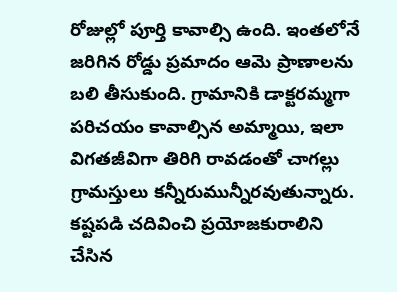రోజుల్లో పూర్తి కావాల్సి ఉంది. ఇంతలోనే జరిగిన రోడ్డు ప్రమాదం ఆమె ప్రాణాలను బలి తీసుకుంది. గ్రామానికి డాక్టరమ్మగా పరిచయం కావాల్సిన అమ్మాయి, ఇలా విగతజీవిగా తిరిగి రావడంతో చాగల్లు గ్రామస్తులు కన్నీరుమున్నీరవుతున్నారు.
కష్టపడి చదివించి ప్రయోజకురాలిని చేసిన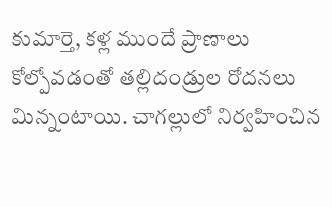కుమార్తె, కళ్ల ముందే ప్రాణాలు కోల్పోవడంతో తల్లిదండ్రుల రోదనలు మిన్నంటాయి. చాగల్లులో నిర్వహించిన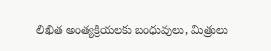లిఖిత అంత్యక్రియలకు బంధువులు, మిత్రులు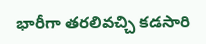భారీగా తరలివచ్చి కడసారి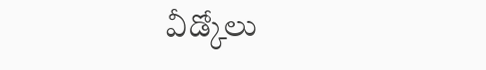వీడ్కోలు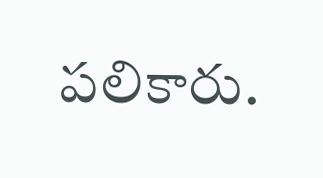పలికారు.